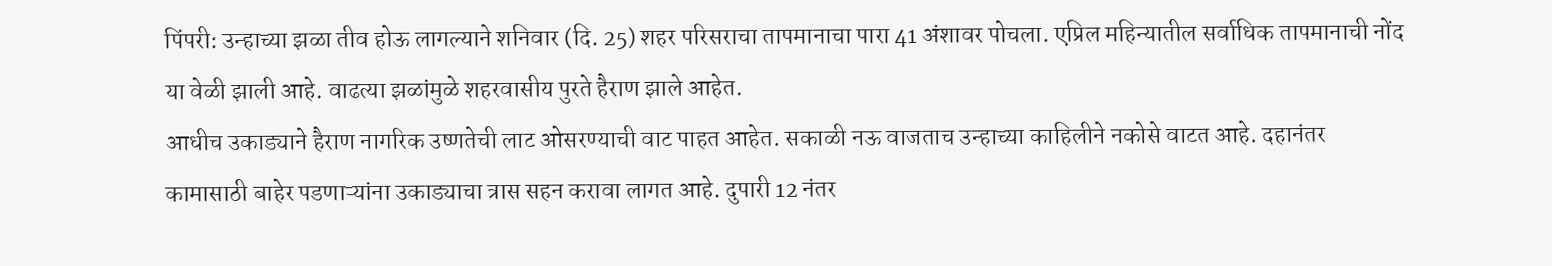पिंपरी: उन्हाच्या झळा तीव होऊ लागल्याने शनिवार (दि. 25) शहर परिसराचा तापमानाचा पारा 41 अंशावर पोचला. एप्रिल महिन्यातील सर्वाधिक तापमानाची नोंद या वेळी झाली आहे. वाढत्या झळांमुळे शहरवासीय पुरते हैराण झाले आहेत.
आधीच उकाड्याने हैराण नागरिक उष्णतेची लाट ओसरण्याची वाट पाहत आहेत. सकाळी नऊ वाजताच उन्हाच्या काहिलीने नकोसे वाटत आहे. दहानंतर कामासाठी बाहेर पडणाऱ्यांना उकाड्याचा त्रास सहन करावा लागत आहे. दुपारी 12 नंतर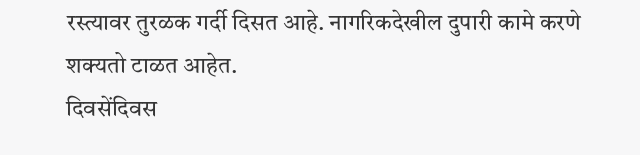रस्त्यावर तुरळक गर्दी दिसत आहे. नागरिकदेखील दुपारी कामे करणे शक्यतो टाळत आहेत.
दिवसेंदिवस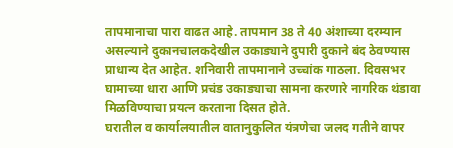तापमानाचा पारा वाढत आहे. तापमान 38 ते 40 अंशाच्या दरम्यान असल्याने दुकानचालकदेखील उकाड्याने दुपारी दुकाने बंद ठेवण्यास प्राधान्य देत आहेत. शनिवारी तापमानाने उच्चांक गाठला. दिवसभर घामाच्या धारा आणि प्रचंड उकाड्याचा सामना करणारे नागरिक थंडावा मिळविण्याचा प्रयत्न करताना दिसत होते.
घरातील व कार्यालयातील वातानुकुलित यंत्रणेचा जलद गतीने वापर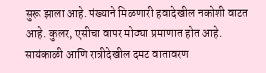सुरू झाला आहे. पंख्याने मिळणारी हवादेखील नकोशी वाटत आहे. कुलर, एसीचा वापर मोठ्या प्रमाणात होत आहे. सायंकाळी आणि रात्रीदेखील दमट वातावरण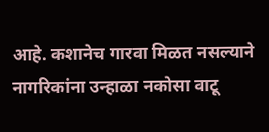आहे. कशानेच गारवा मिळत नसल्याने नागरिकांना उन्हाळा नकोसा वाटू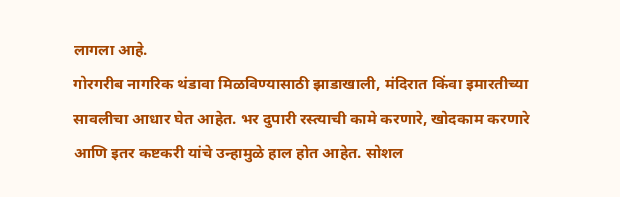लागला आहे.
गोरगरीब नागरिक थंडावा मिळविण्यासाठी झाडाखाली, मंदिरात किंवा इमारतीच्या सावलीचा आधार घेत आहेत. भर दुपारी रस्त्याची कामे करणारे, खोदकाम करणारे आणि इतर कष्टकरी यांचे उन्हामुळे हाल होत आहेत. सोशल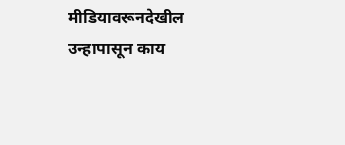मीडियावरूनदेखील उन्हापासून काय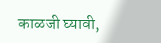काळजी घ्यावी,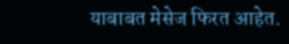याबाबत मेसेज फिरत आहेत.